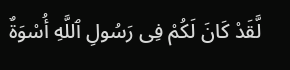لَّقَدْ كَانَ لَكُمْ فِى رَسُولِ ٱللَّهِ أُسْوَةٌ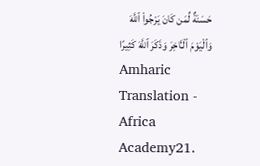حَسَنَةٌ لِّمَن كَانَ يَرْجُوا۟ ٱللَّهَ وَٱلْيَوْمَ ٱلْـَٔاخِرَ وَذَكَرَ ٱللَّهَ كَثِيرًا
Amharic Translation - Africa Academy21.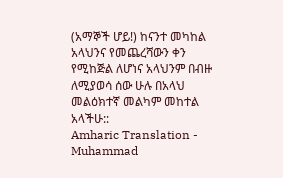(አማኞች ሆይ!) ከናንተ መካከል አላህንና የመጨረሻውን ቀን የሚከጅል ለሆነና አላህንም በብዙ ለሚያወሳ ሰው ሁሉ በአላህ መልዕክተኛ መልካም መከተል አላችሁ::
Amharic Translation - Muhammad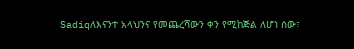Sadiqለእናንተ አላህንና የመጨረሻውን ቀን የሚከጅል ለሆነ ሰው፣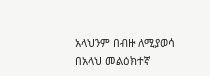አላህንም በብዙ ለሚያወሳ በአላህ መልዕክተኛ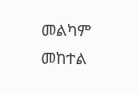መልካም መከተል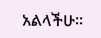አልላችሁ፡፡